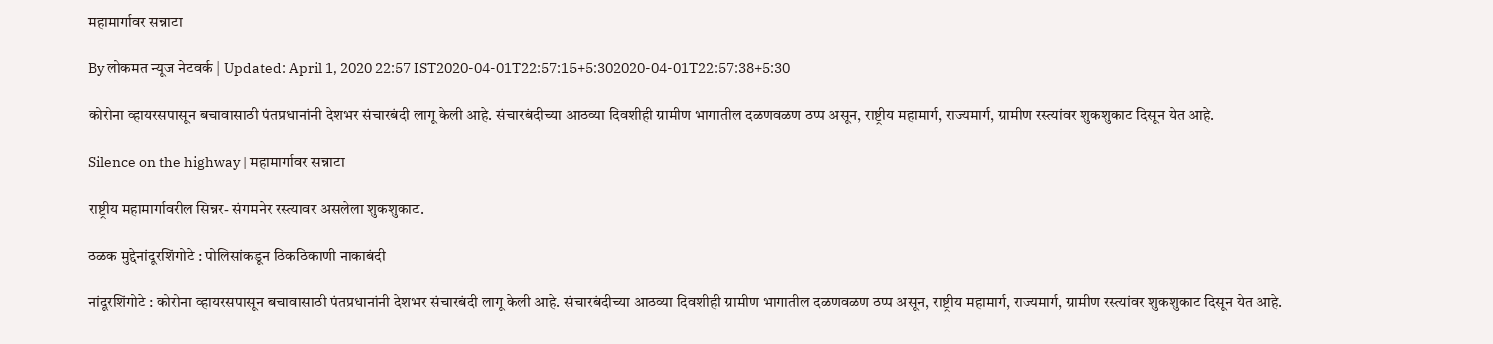महामार्गावर सन्नाटा

By लोकमत न्यूज नेटवर्क | Updated: April 1, 2020 22:57 IST2020-04-01T22:57:15+5:302020-04-01T22:57:38+5:30

कोरोना व्हायरसपासून बचावासाठी पंतप्रधानांनी देशभर संचारबंदी लागू केली आहे. संचारबंदीच्या आठव्या दिवशीही ग्रामीण भागातील दळणवळण ठप्प असून, राष्ट्रीय महामार्ग, राज्यमार्ग, ग्रामीण रस्त्यांवर शुकशुकाट दिसून येत आहे.

Silence on the highway | महामार्गावर सन्नाटा

राष्ट्रीय महामार्गावरील सिन्नर- संगमनेर रस्त्यावर असलेला शुकशुकाट.

ठळक मुद्देनांदूरशिंगोटे : पोलिसांकडून ठिकठिकाणी नाकाबंदी

नांदूरशिंगोटे : कोरोना व्हायरसपासून बचावासाठी पंतप्रधानांनी देशभर संचारबंदी लागू केली आहे. संचारबंदीच्या आठव्या दिवशीही ग्रामीण भागातील दळणवळण ठप्प असून, राष्ट्रीय महामार्ग, राज्यमार्ग, ग्रामीण रस्त्यांवर शुकशुकाट दिसून येत आहे.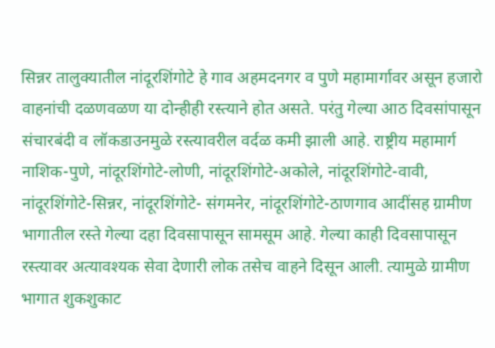सिन्नर तालुक्यातील नांदूरशिंगोटे हे गाव अहमदनगर व पुणे महामार्गावर असून हजारो वाहनांची दळणवळण या दोन्हीही रस्त्याने होत असते. परंतु गेल्या आठ दिवसांपासून संचारबंदी व लॉकडाउनमुळे रस्त्यावरील वर्दळ कमी झाली आहे. राष्ट्रीय महामार्ग नाशिक-पुणे, नांदूरशिंगोटे-लोणी, नांदूरशिंगोटे-अकोले, नांदूरशिंगोटे-वावी, नांदूरशिंगोटे-सिन्नर, नांदूरशिंगोटे- संगमनेर, नांदूरशिंगोटे-ठाणगाव आदींसह ग्रामीण भागातील रस्ते गेल्या दहा दिवसापासून सामसूम आहे. गेल्या काही दिवसापासून रस्त्यावर अत्यावश्यक सेवा देणारी लोक तसेच वाहने दिसून आली. त्यामुळे ग्रामीण भागात शुकशुकाट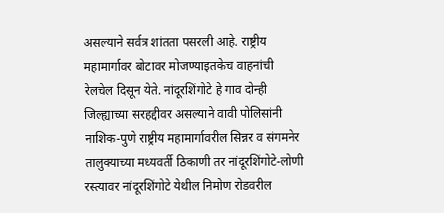असल्याने सर्वत्र शांतता पसरली आहे. राष्ट्रीय महामार्गावर बोटावर मोजण्याइतकेच वाहनांची रेलचेल दिसून येते. नांदूरशिंगोटे हे गाव दोन्ही जिल्ह्याच्या सरहद्दीवर असल्याने वावी पोलिसांनी नाशिक-पुणे राष्ट्रीय महामार्गावरील सिन्नर व संगमनेर तालुक्याच्या मध्यवर्ती ठिकाणी तर नांदूरशिंगोटे-लोणी रस्त्यावर नांदूरशिंगोटे येथील निमोण रोडवरील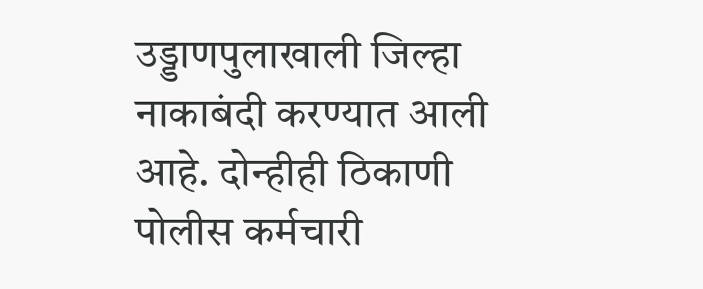उड्डाणपुलाखाली जिल्हा नाकाबंदी करण्यात आली आहे. दोन्हीही ठिकाणी पोलीस कर्मचारी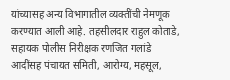यांच्यासह अन्य विभागातील व्यक्तींची नेमणूक करण्यात आली आहे. तहसीलदार राहुल कोताडे, सहायक पोलीस निरीक्षक रणजित गलांडे आदींसह पंचायत समिती, आरोग्य, महसूल,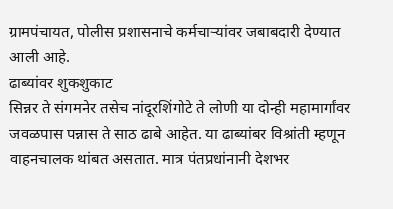ग्रामपंचायत, पोलीस प्रशासनाचे कर्मचाऱ्यांवर जबाबदारी देण्यात आली आहे.
ढाब्यांवर शुकशुकाट
सिन्नर ते संगमनेर तसेच नांदूरशिंगोटे ते लोणी या दोन्ही महामार्गांवर जवळपास पन्नास ते साठ ढाबे आहेत. या ढाब्यांबर विश्रांती म्हणून वाहनचालक थांबत असतात. मात्र पंतप्रधांनानी देशभर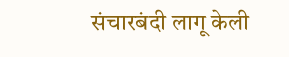संचारबंदी लागू केली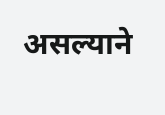असल्याने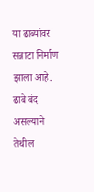या ढाब्यांवर सन्नाटा निर्माण झाला आहे. ढाबे बंद असल्याने तेथील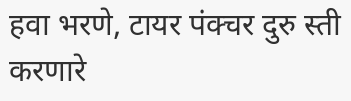हवा भरणे, टायर पंक्चर दुरु स्ती करणारे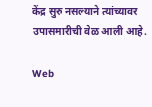केंद्र सुरु नसल्याने त्यांच्यावर उपासमारीची वेळ आली आहे.

Web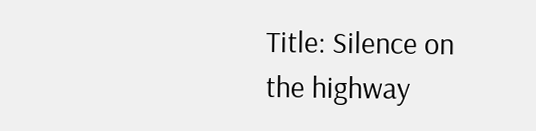Title: Silence on the highway